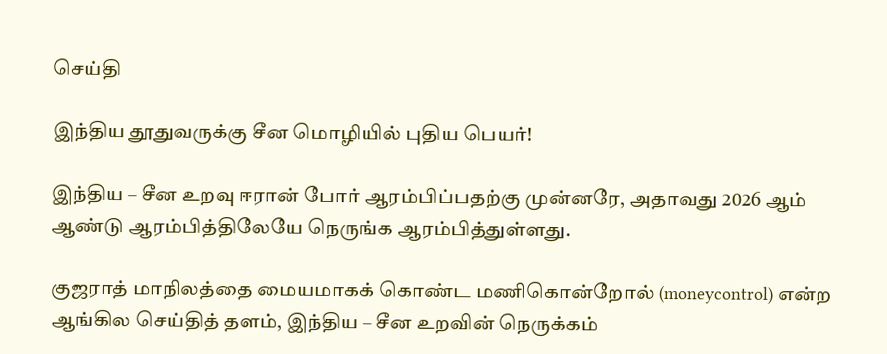செய்தி

இந்திய தூதுவருக்கு சீன மொழியில் புதிய பெயர்!

இந்திய – சீன உறவு ஈரான் போர் ஆரம்பிப்பதற்கு முன்னரே, அதாவது 2026 ஆம் ஆண்டு ஆரம்பித்திலேயே நெருங்க ஆரம்பித்துள்ளது.

குஜராத் மாநிலத்தை மையமாகக் கொண்ட மணிகொன்றோல் (moneycontrol) என்ற ஆங்கில செய்தித் தளம், இந்திய – சீன உறவின் நெருக்கம்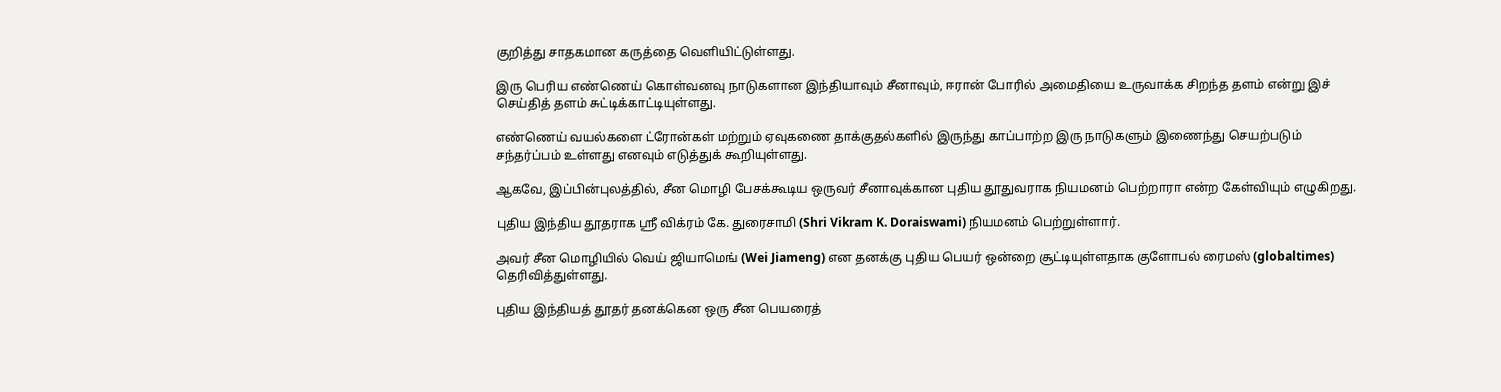குறித்து சாதகமான கருத்தை வெளியிட்டுள்ளது.

இரு பெரிய எண்ணெய் கொள்வனவு நாடுகளான இந்தியாவும் சீனாவும், ஈரான் போரில் அமைதியை உருவாக்க சிறந்த தளம் என்று இச் செய்தித் தளம் சுட்டிக்காட்டியுள்ளது.

எண்ணெய் வயல்களை ட்ரோன்கள் மற்றும் ஏவுகணை தாக்குதல்களில் இருந்து காப்பாற்ற இரு நாடுகளும் இணைந்து செயற்படும் சந்தர்ப்பம் உள்ளது எனவும் எடுத்துக் கூறியுள்ளது.

ஆகவே, இப்பின்புலத்தில், சீன மொழி பேசக்கூடிய ஒருவர் சீனாவுக்கான புதிய தூதுவராக நியமனம் பெற்றாரா என்ற கேள்வியும் எழுகிறது.

புதிய இந்திய தூதராக ஸ்ரீ விக்ரம் கே. துரைசாமி (Shri Vikram K. Doraiswami) நியமனம் பெற்றுள்ளார்.

அவர் சீன மொழியில் வெய் ஜியாமெங் (Wei Jiameng) என தனக்கு புதிய பெயர் ஒன்றை சூட்டியுள்ளதாக குளோபல் ரைமஸ் (globaltimes) தெரிவித்துள்ளது.

புதிய இந்தியத் தூதர் தனக்கென ஒரு சீன பெயரைத்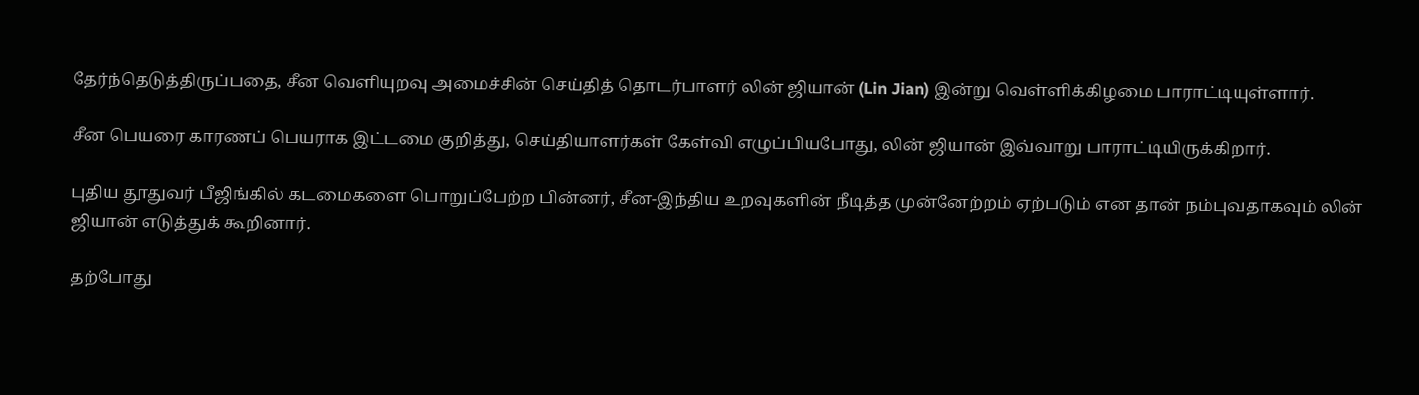தேர்ந்தெடுத்திருப்பதை, சீன வெளியுறவு அமைச்சின் செய்தித் தொடர்பாளர் லின் ஜியான் (Lin Jian) இன்று வெள்ளிக்கிழமை பாராட்டியுள்ளார்.

சீன பெயரை காரணப் பெயராக இட்டமை குறித்து, செய்தியாளர்கள் கேள்வி எழுப்பியபோது, லின் ஜியான் இவ்வாறு பாராட்டியிருக்கிறார்.

புதிய தூதுவர் பீஜிங்கில் கடமைகளை பொறுப்பேற்ற பின்னர், சீன-இந்திய உறவுகளின் நீடித்த முன்னேற்றம் ஏற்படும் என தான் நம்புவதாகவும் லின் ஜியான் எடுத்துக் கூறினார்.

தற்போது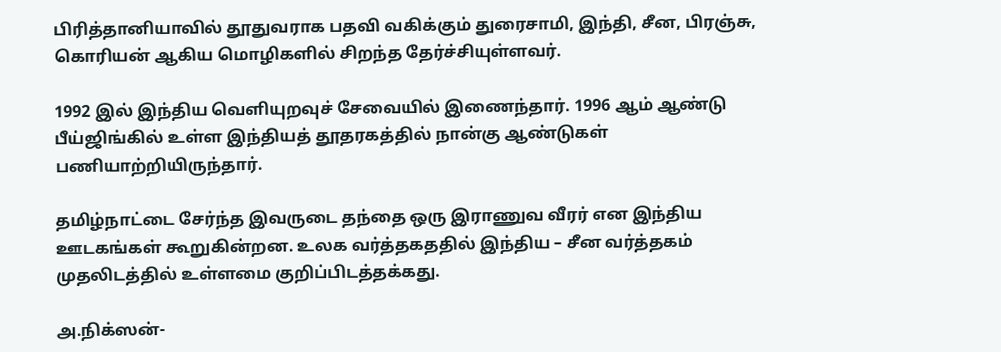பிரித்தானியாவில் தூதுவராக பதவி வகிக்கும் துரைசாமி, இந்தி, சீன, பிரஞ்சு, கொரியன் ஆகிய மொழிகளில் சிறந்த தேர்ச்சியுள்ளவர்.

1992 இல் இந்திய வெளியுறவுச் சேவையில் இணைந்தார். 1996 ஆம் ஆண்டு பீய்ஜிங்கில் உள்ள இந்தியத் தூதரகத்தில் நான்கு ஆண்டுகள் பணியாற்றியிருந்தார்.

தமிழ்நாட்டை சேர்ந்த இவருடை தந்தை ஒரு இராணுவ வீரர் என இந்திய ஊடகங்கள் கூறுகின்றன. உலக வர்த்தகததில் இந்திய – சீன வர்த்தகம் முதலிடத்தில் உள்ளமை குறிப்பிடத்தக்கது.

அ.நிக்ஸன்-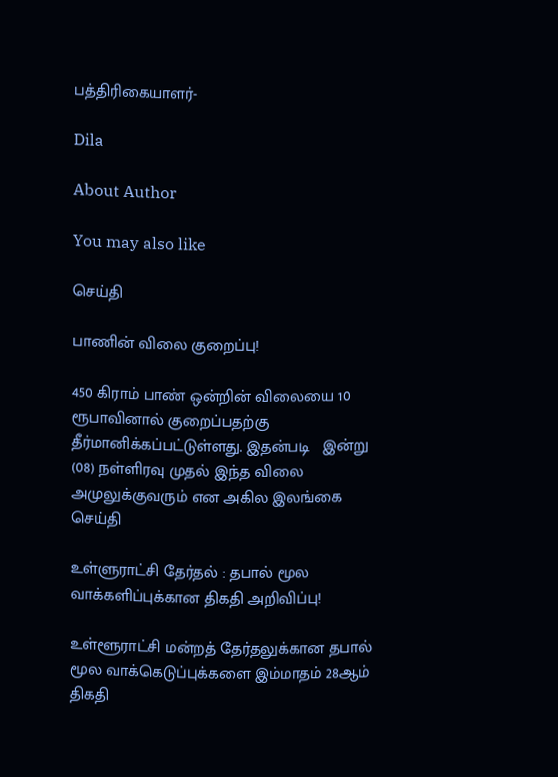பத்திரிகையாளர்-

Dila

About Author

You may also like

செய்தி

பாணின் விலை குறைப்பு!

450 கிராம் பாண் ஒன்றின் விலையை 10 ரூபாவினால் குறைப்பதற்கு தீர்மானிக்கப்பட்டுள்ளது. இதன்படி   இன்று (08) நள்ளிரவு முதல் இந்த விலை அமுலுக்குவரும் என அகில இலங்கை
செய்தி

உள்ளுராட்சி தேர்தல் : தபால் மூல வாக்களிப்புக்கான திகதி அறிவிப்பு!

உள்ளூராட்சி மன்றத் தேர்தலுக்கான தபால் மூல வாக்கெடுப்புக்களை இம்மாதம் 28ஆம் திகதி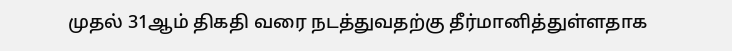முதல் 31ஆம் திகதி வரை நடத்துவதற்கு தீர்மானித்துள்ளதாக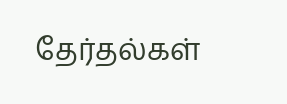தேர்தல்கள்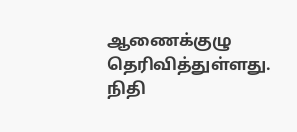ஆணைக்குழு தெரிவித்துள்ளது. நிதி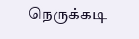நெருக்கடி